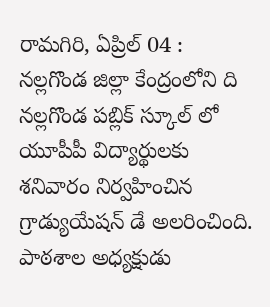రామగిరి, ఏప్రిల్ 04 : నల్లగొండ జిల్లా కేంద్రంలోని ది నల్లగొండ పబ్లిక్ స్కూల్ లో యూపీపీ విద్యార్థులకు శనివారం నిర్వహించిన గ్రాడ్యుయేషన్ డే అలరించింది. పాఠశాల అధ్యక్షుడు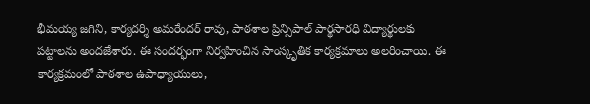భీమయ్య జగిని, కార్యదర్శి అమరేందర్ రావు, పాఠశాల ప్రిన్సిపాల్ పార్థసారధి విద్యార్థులకు పట్టాలను అందజేశారు. ఈ సందర్భంగా నిర్వహించిన సాంస్కృతిక కార్యక్రమాలు అలరించాయి. ఈ కార్యక్రమంలో పాఠశాల ఉపాధ్యాయులు,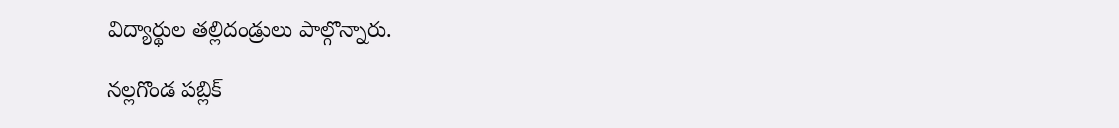విద్యార్థుల తల్లిదండ్రులు పాల్గొన్నారు.

నల్లగొండ పబ్లిక్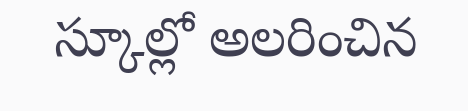స్కూల్లో అలరించిన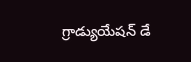గ్రాడ్యుయేషన్ డే